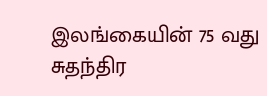இலங்கையின் 75 வது சுதந்திர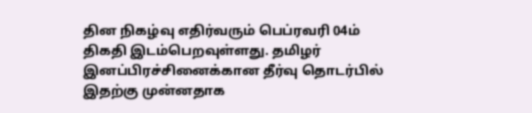தின நிகழ்வு எதிர்வரும் பெப்ரவரி 04ம் திகதி இடம்பெறவுள்ளது. தமிழர் இனப்பிரச்சினைக்கான தீர்வு தொடர்பில் இதற்கு முன்னதாக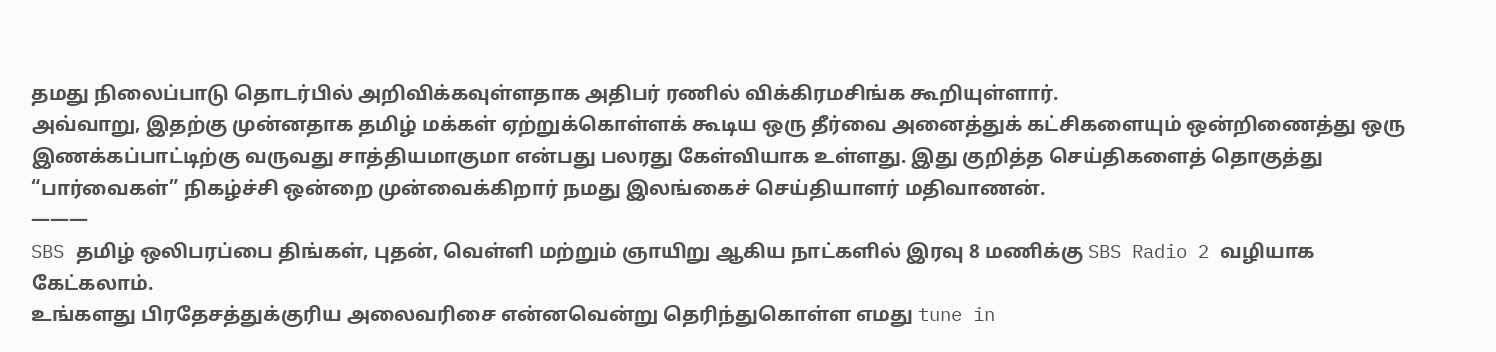தமது நிலைப்பாடு தொடர்பில் அறிவிக்கவுள்ளதாக அதிபர் ரணில் விக்கிரமசிங்க கூறியுள்ளார்.
அவ்வாறு, இதற்கு முன்னதாக தமிழ் மக்கள் ஏற்றுக்கொள்ளக் கூடிய ஒரு தீர்வை அனைத்துக் கட்சிகளையும் ஒன்றிணைத்து ஒரு இணக்கப்பாட்டிற்கு வருவது சாத்தியமாகுமா என்பது பலரது கேள்வியாக உள்ளது. இது குறித்த செய்திகளைத் தொகுத்து “பார்வைகள்” நிகழ்ச்சி ஒன்றை முன்வைக்கிறார் நமது இலங்கைச் செய்தியாளர் மதிவாணன்.
———
SBS தமிழ் ஒலிபரப்பை திங்கள், புதன், வெள்ளி மற்றும் ஞாயிறு ஆகிய நாட்களில் இரவு 8 மணிக்கு SBS Radio 2 வழியாக கேட்கலாம்.
உங்களது பிரதேசத்துக்குரிய அலைவரிசை என்னவென்று தெரிந்துகொள்ள எமது tune in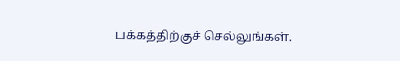பக்கத்திற்குச் செல்லுங்கள்.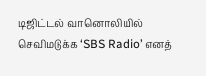டிஜிட்டல் வானொலியில் செவிமடுக்க ‘SBS Radio’ எனத்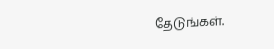தேடுங்கள்.